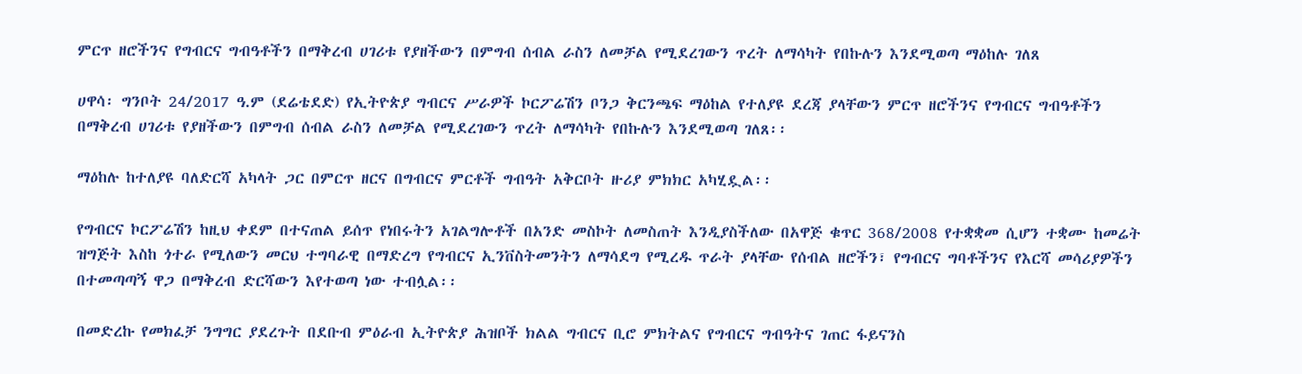ምርጥ ዘሮችንና የግብርና ግብዓቶችን በማቅረብ ሀገሪቱ የያዘችውን በምግብ ሰብል ራስን ለመቻል የሚደረገውን ጥረት ለማሳካት የበኩሉን እንደሚወጣ ማዕከሉ ገለጸ

ሀዋሳ፡ ግንቦት 24/2017 ዓ.ም (ደሬቴደድ) የኢትዮጵያ ግብርና ሥራዎች ኮርፖሬሽን ቦንጋ ቅርንጫፍ ማዕከል የተለያዩ ደረጃ ያላቸውን ምርጥ ዘሮችንና የግብርና ግብዓቶችን በማቅረብ ሀገሪቱ የያዘችውን በምግብ ሰብል ራስን ለመቻል የሚደረገውን ጥረት ለማሳካት የበኩሉን እንደሚወጣ ገለጸ፡፡

ማዕከሉ ከተለያዩ ባለድርሻ አካላት ጋር በምርጥ ዘርና በግብርና ምርቶች ግብዓት አቅርቦት ዙሪያ ምክክር አካሂዷል፡፡

የግብርና ኮርፖሬሽን ከዚህ ቀደም በተናጠል ይሰጥ የነበሩትን አገልግሎቶች በአንድ መስኮት ለመስጠት እንዲያስችለው በአዋጅ ቁጥር 368/2008 የተቋቋመ ሲሆን ተቋሙ ከመሬት ዝግጅት እስከ ጎተራ የሚለውን መርህ ተግባራዊ በማድረግ የግብርና ኢንቨስትመንትን ለማሳደግ የሚረዱ ጥራት ያላቸው የሰብል ዘሮችን፣ የግብርና ግባቶችንና የእርሻ መሳሪያዎችን በተመጣጣኝ ዋጋ በማቅረብ ድርሻውን እየተወጣ ነው ተብሏል፡፡

በመድረኩ የመክፈቻ ንግግር ያደረጉት በደቡብ ምዕራብ ኢትዮጵያ ሕዝቦች ክልል ግብርና ቢሮ ምክትልና የግብርና ግብዓትና ገጠር ፋይናንስ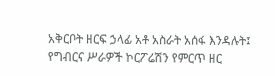አቅርቦት ዘርፍ ኃላፊ አቶ አስራት አሰፋ እንዳሉት፤ የግብርና ሥራዎች ኮርፖሬሽን የምርጥ ዘር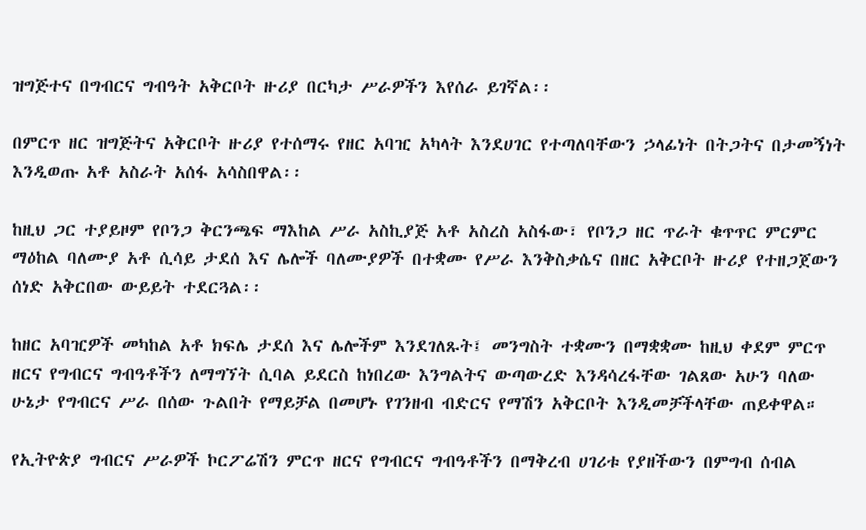ዝግጅተና በግብርና ግብዓት አቅርቦት ዙሪያ በርካታ ሥራዎችን እየሰራ ይገኛል፡፡

በምርጥ ዘር ዝግጅትና አቅርቦት ዙሪያ የተሰማሩ የዘር አባዢ አካላት እንደሀገር የተጣለባቸውን ኃላፊነት በትጋትና በታመኝነት እንዲወጡ አቶ አስራት አሰፋ አሳስበዋል፡፡

ከዚህ ጋር ተያይዞም የቦንጋ ቅርንጫፍ ማእከል ሥራ አስኪያጅ አቶ አስረስ አስፋው፣ የቦንጋ ዘር ጥራት ቁጥጥር ምርምር ማዕከል ባለሙያ አቶ ሲሳይ ታደሰ እና ሌሎች ባለሙያዎች በተቋሙ የሥራ እንቅስቃሴና በዘር አቅርቦት ዙሪያ የተዘጋጀውን ሰነድ አቅርበው ውይይት ተደርጓል፡፡

ከዘር አባዢዎች መካከል አቶ ክፍሌ ታደሰ እና ሌሎችም እንደገለጹት፤ መንግስት ተቋሙን በማቋቋሙ ከዚህ ቀደም ምርጥ ዘርና የግብርና ግብዓቶችን ለማግኘት ሲባል ይደርስ ከነበረው እንግልትና ውጣውረድ እንዳሳረፋቸው ገልጸው አሁን ባለው ሁኔታ የግብርና ሥራ በሰው ጉልበት የማይቻል በመሆኑ የገንዘብ ብድርና የማሽን አቅርቦት እንዲመቻችላቸው ጠይቀዋል።

የኢትዮጵያ ግብርና ሥራዎች ኮርፖሬሽን ምርጥ ዘርና የግብርና ግብዓቶችን በማቅረብ ሀገሪቱ የያዘችውን በምግብ ሰብል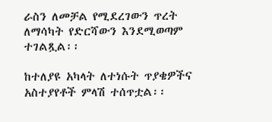ራስን ለመቻል የሚደረገውን ጥረት ለማሳካት የድርሻውን እንደሚወጣም ተገልጿል፡፡

ከተለያዩ አካላት ለተነሱት ጥያቄዎችና አስተያየቶች ምላሽ ተሰጥቷል፡፡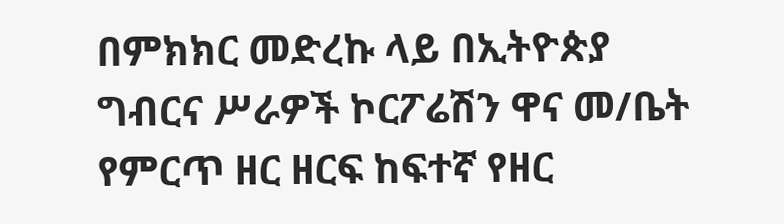በምክክር መድረኩ ላይ በኢትዮጵያ ግብርና ሥራዎች ኮርፖሬሽን ዋና መ/ቤት የምርጥ ዘር ዘርፍ ከፍተኛ የዘር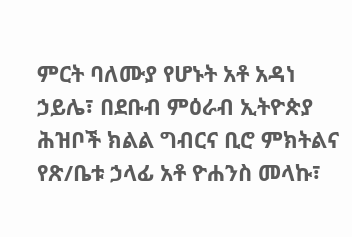ምርት ባለሙያ የሆኑት አቶ አዳነ ኃይሌ፣ በደቡብ ምዕራብ ኢትዮጵያ ሕዝቦች ክልል ግብርና ቢሮ ምክትልና የጽ/ቤቱ ኃላፊ አቶ ዮሐንስ መላኩ፣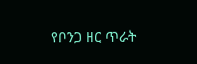የቦንጋ ዘር ጥራት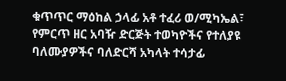ቁጥጥር ማዕከል ኃላፊ አቶ ተፈሪ ወ/ሚካኤል፣ የምርጥ ዘር አባዥ ድርጅት ተወካዮችና የተለያዩ ባለሙያዎችና ባለድርሻ አካላት ተሳታፊ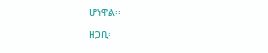ሆነዋል፡፡

ዘጋቢ፡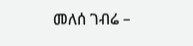መለሰ ገብሬ –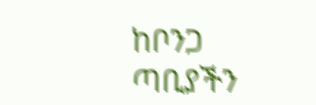ከቦንጋ ጣቢያችን